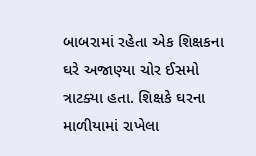બાબરામાં રહેતા એક શિક્ષકના ઘરે અજાણ્યા ચોર ઈસમો ત્રાટક્યા હતા. શિક્ષકે ઘરના માળીયામાં રાખેલા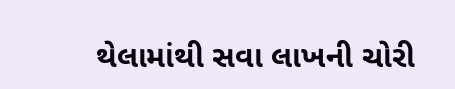થેલામાંથી સવા લાખની ચોરી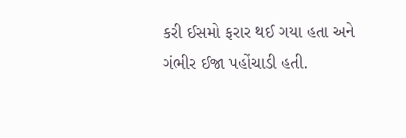કરી ઈસમો ફરાર થઈ ગયા હતા અને ગંભીર ઈજા પહોંચાડી હતી.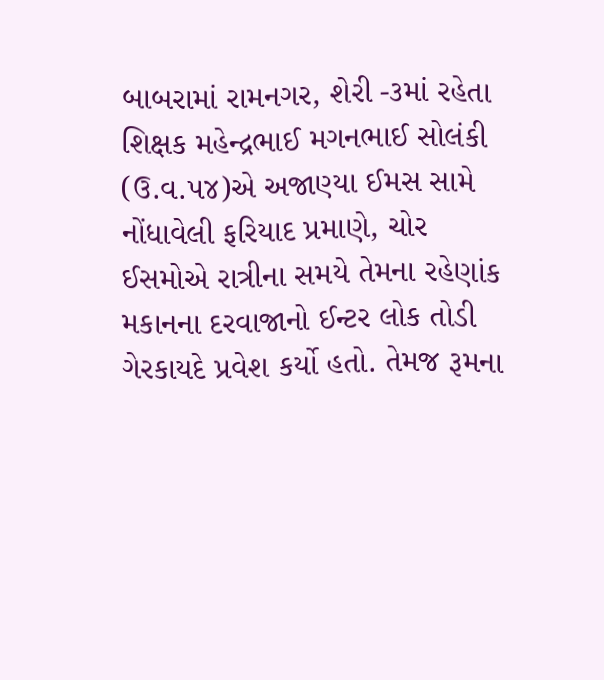બાબરામાં રામનગર, શેરી -૩માં રહેતા શિક્ષક મહેન્દ્રભાઈ મગનભાઈ સોલંકી (ઉ.વ.૫૪)એ અજાણ્યા ઈમસ સામે નોંધાવેલી ફરિયાદ પ્રમાણે, ચોર ઈસમોએ રાત્રીના સમયે તેમના રહેણાંક મકાનના દરવાજાનો ઈન્ટર લોક તોડી ગેરકાયદે પ્રવેશ કર્યો હતો. તેમજ રૂમના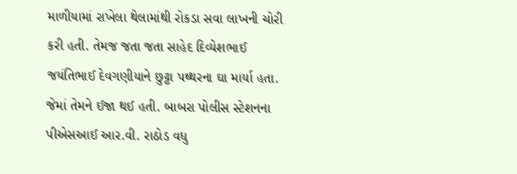માળીયામાં રાખેલા થેલામાંથી રોકડા સવા લાખની ચોરી કરી હતી. તેમજ જતા જતા સાહેદ દિવ્યેશભાઈ જયંતિભાઈ દેવગણીયાને છુટ્ટા પથ્થરના ઘા માર્યા હતા. જેમાં તેમને ઈજા થઈ હતી. બાબરા પોલીસ સ્ટેશનના પીએસઆઈ આર.વી. રાઠોડ વધુ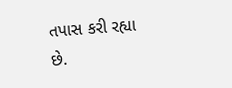તપાસ કરી રહ્યા છે.